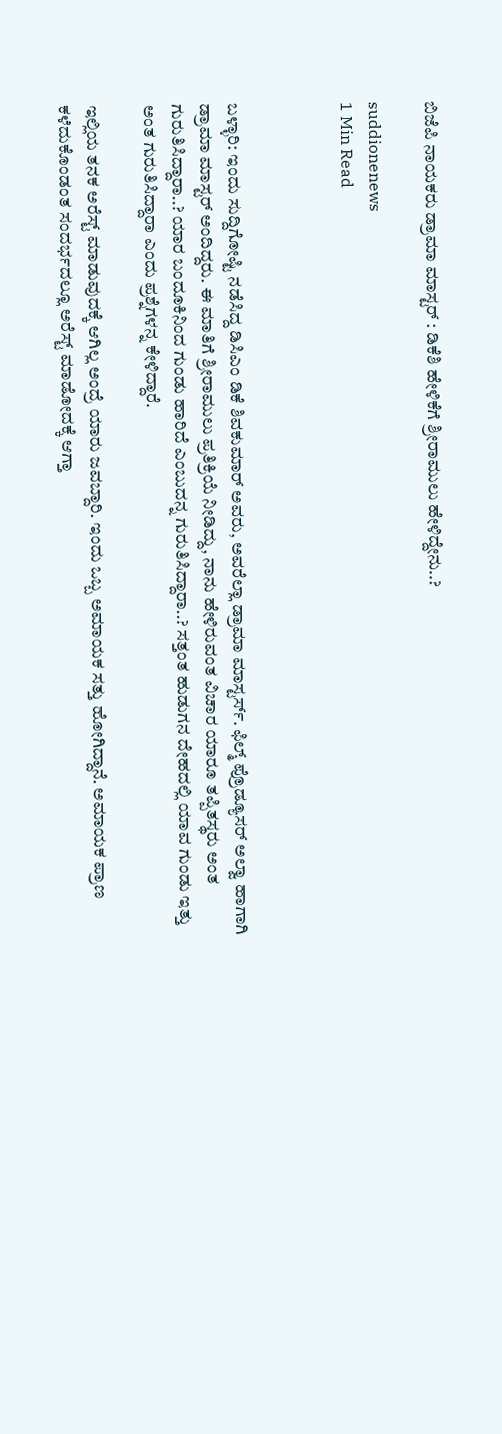ಬಿಜೆಪಿ ನಾಯಕರು ಡ್ರಾಮಾ ಮಾಸ್ಟರ್ : ಡಿಕೆಶಿ ಹೇಳಿಕೆಗೆ ಶ್ರೀರಾಮುಲು ಹೇಳಿದ್ದೇನು..?

suddionenews
1 Min Read



ಬಳ್ಳಾರಿ: ಇಂದು ಸುದ್ದಿಗೋಷ್ಟಿ ನಡೆಸಿದ್ದ ಡಿಸಿಎಂ ಡಿಕೆ ಶಿವಕುಮಾರ್ ಅವರು, ಅವರೆಲ್ಲಾ ಡ್ರಾಮಾ ಮಾಸ್ಟರ್ಸ್. ಫಿಲ್ಮ್ ಪ್ರೊಡ್ಯೂಸರ್ ಅಲ್ವಾ ಹಾಗಾಗಿ ಡ್ರಾಮಾ ಮಾಸ್ಟರ್ ಅಂದಿದ್ದರು. ಈ ಮಾತಿಗೆ ಶ್ರೀರಾಮುಲು ಪ್ರತಿಕ್ರಿಯೆ ನೀಡಿದ್ದು, ನಾನು ಹೇಳಿರುವಂತ ವಿಚಾರ ಯಾರೂ ತಪ್ಪಿತಸ್ಥರು ಅಂತ ಗುರುತಿಸಿದ್ದಾರಾ..? ಯಾರ ಬಂದೂಕಿನಿಂದ ಗುಂಡು ಹಾರಿದೆ ಎಂಬುದನ್ನ ಗುರುತಿಸಿದ್ದಾರಾ..? ಸತ್ತಂತ ಹುಡುಗನ ದೇಹದಲ್ಲಿ ಯಾವ ಗುಂಡು ಇತ್ತು ಅಂತ ಗುರುತಿಸಿದ್ದಾರಾ ಎಂದು ಪ್ರಶ್ನೆಗಳನ್ನ ಕೇಳಿದ್ದಾರೆ.

ಇಲ್ಲಿಯ ತನಕ ಅರೆಸ್ಟ್ ಮಾಡುವುದಕ್ಕೆ ಆಗಿಲ್ಲ ಅಂದ್ರೆ ಯಾರು ಜವಬ್ದಾರಿ. ಇಂದು ಒಬ್ಬ ಅಮಾಯಕ ಸತ್ತು ಹೋಗಿದ್ದಾನೆ‌. ಅಮಾಯಕ ಪ್ರಾಣ ಕಳೆದುಕೊಂಡಂತ ಸಂದರ್ಭದಲ್ಲೂ ಅರೆಸ್ಟ್ ಮಾಡೋದಕ್ಕೆ ಆಗ್ತಾ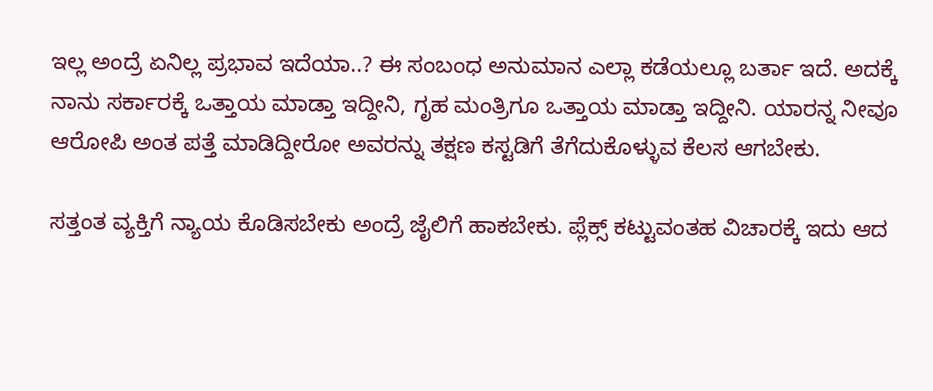ಇಲ್ಲ ಅಂದ್ರೆ ಏನಿಲ್ಲ ಪ್ರಭಾವ ಇದೆಯಾ..? ಈ ಸಂಬಂಧ ಅನುಮಾನ ಎಲ್ಲಾ ಕಡೆಯಲ್ಲೂ ಬರ್ತಾ ಇದೆ. ಅದಕ್ಕೆ ನಾನು ಸರ್ಕಾರಕ್ಕೆ ಒತ್ತಾಯ ಮಾಡ್ತಾ ಇದ್ದೀನಿ, ಗೃಹ ಮಂತ್ರಿಗೂ ಒತ್ತಾಯ ಮಾಡ್ತಾ ಇದ್ದೀನಿ. ಯಾರನ್ನ ನೀವೂ ಆರೋಪಿ ಅಂತ ಪತ್ತೆ ಮಾಡಿದ್ದೀರೋ ಅವರನ್ನು ತಕ್ಷಣ ಕಸ್ಟಡಿಗೆ ತೆಗೆದುಕೊಳ್ಳುವ ಕೆಲಸ ಆಗಬೇಕು.

ಸತ್ತಂತ ವ್ಯಕ್ತಿಗೆ ನ್ಯಾಯ ಕೊಡಿಸಬೇಕು ಅಂದ್ರೆ ಜೈಲಿಗೆ ಹಾಕಬೇಕು. ಪ್ಲೆಕ್ಸ್ ಕಟ್ಟುವಂತಹ ವಿಚಾರಕ್ಕೆ ಇದು ಆದ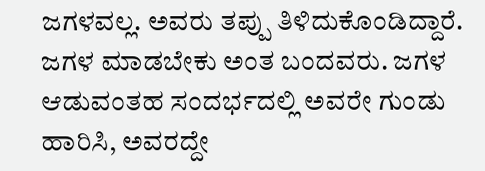ಜಗಳವಲ್ಲ. ಅವರು ತಪ್ಪು ತಿಳಿದುಕೊಂಡಿದ್ದಾರೆ. ಜಗಳ ಮಾಡಬೇಕು ಅಂತ ಬಂದವರು. ಜಗಳ ಆಡುವಂತಹ ಸಂದರ್ಭದಲ್ಲಿ ಅವರೇ ಗುಂಡು ಹಾರಿಸಿ, ಅವರದ್ದೇ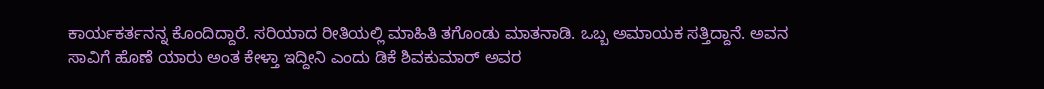ಕಾರ್ಯಕರ್ತ‌ನನ್ನ ಕೊಂದಿದ್ದಾರೆ. ಸರಿಯಾದ ರೀತಿಯಲ್ಲಿ ಮಾಹಿತಿ ತಗೊಂಡು ಮಾತನಾಡಿ. ಒಬ್ಬ ಅಮಾಯಕ ಸತ್ತಿದ್ದಾನೆ. ಅವನ ಸಾವಿಗೆ ಹೊಣೆ ಯಾರು ಅಂತ ಕೇಳ್ತಾ ಇದ್ದೀನಿ ಎಂದು ಡಿಕೆ ಶಿವಕುಮಾರ್ ಅವರ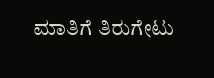ಮಾತಿಗೆ ತಿರುಗೇಟು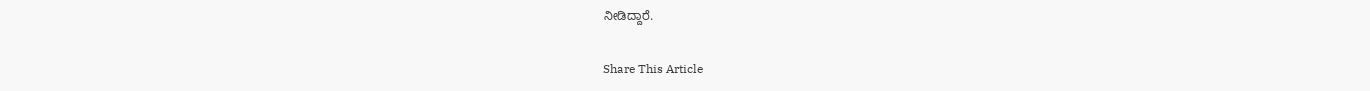ನೀಡಿದ್ದಾರೆ.

Share This Article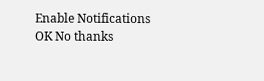Enable Notifications OK No thanks